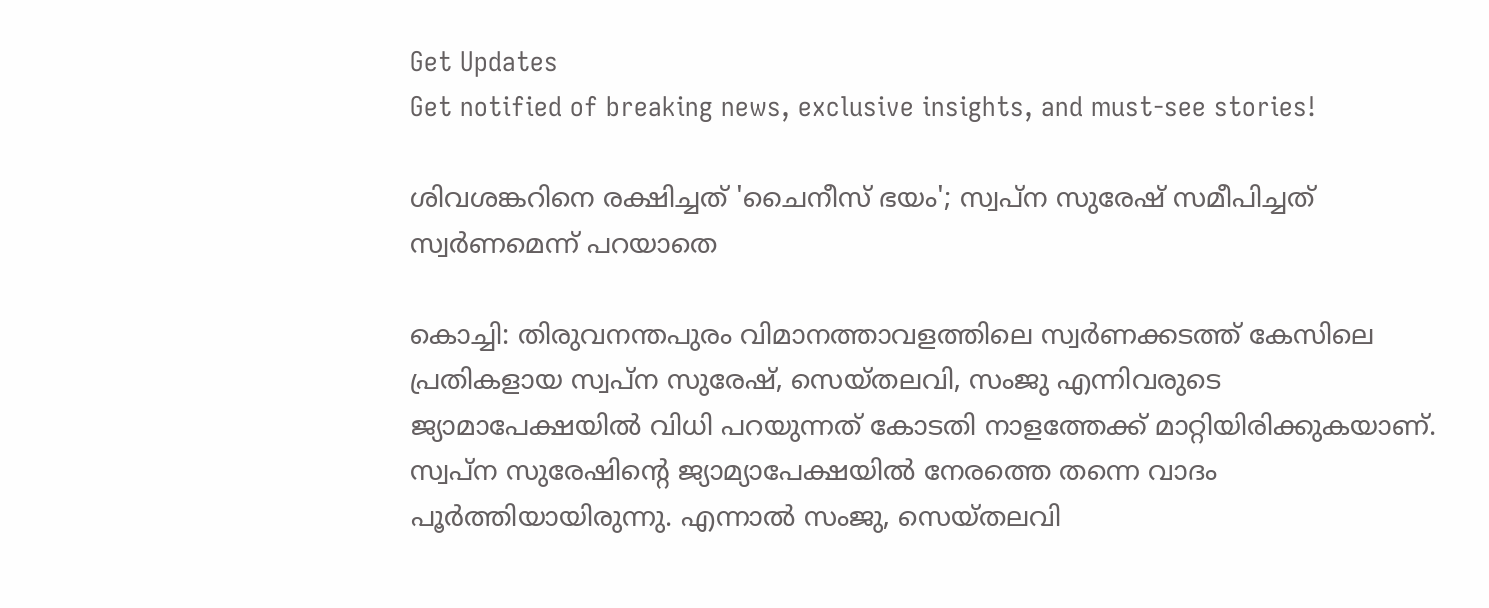Get Updates
Get notified of breaking news, exclusive insights, and must-see stories!

ശിവശങ്കറിനെ രക്ഷിച്ചത് 'ചൈനീസ് ഭയം'; സ്വപ്ന സുരേഷ് സമീപിച്ചത് സ്വര്‍ണമെന്ന് പറയാതെ

കൊച്ചി: തിരുവനന്തപുരം വിമാനത്താവളത്തിലെ സ്വര്‍ണക്കടത്ത് കേസിലെ പ്രതികളായ സ്വപ്ന സുരേഷ്, സെയ്തലവി, സംജു എന്നിവരുടെ ജ്യാമാപേക്ഷയില്‍ വിധി പറയുന്നത് കോടതി നാളത്തേക്ക് മാറ്റിയിരിക്കുകയാണ്. സ്വപ്ന സുരേഷിന്‍റെ ജ്യാമ്യാപേക്ഷയില്‍ നേരത്തെ തന്നെ വാദം പൂര്‍ത്തിയായിരുന്നു. എന്നാല്‍ സംജു, സെയ്തലവി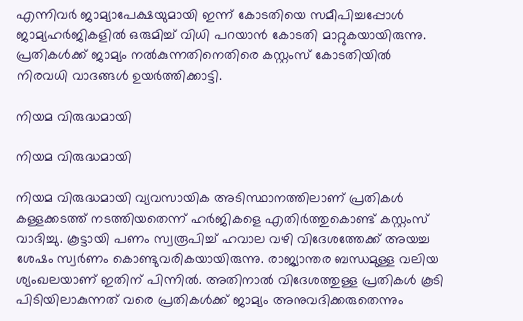എന്നിവര്‍ ജാമ്യാപേക്ഷയുമായി ഇന്ന് കോടതിയെ സമീപിച്ചപ്പോള്‍ ജാമ്യഹര്‍ജികളില്‍ ഒരുമിച്ച് വിധി പറയാന്‍ കോടതി മാറ്റുകയായിരുന്നു. പ്രതികള്‍ക്ക് ജാമ്യം നല്‍കുന്നതിനെതിരെ കസ്റ്റംസ് കോടതിയില്‍ നിരവധി വാദങ്ങള്‍ ഉയര്‍ത്തിക്കാട്ടി.

നിയമ വിരുദ്ധമായി

നിയമ വിരുദ്ധമായി

നിയമ വിരുദ്ധമായി വ്യവസായിക അടിസ്ഥാനത്തിലാണ് പ്രതികള്‍ കള്ളക്കടത്ത് നടത്തിയതെന്ന് ഹര്‍ജികളെ എതിര്‍ത്തുകൊണ്ട് കസ്റ്റംസ് വാദിച്ചു. കൂട്ടായി പണം സ്വരൂപിച്ച് ഹവാല വഴി വിദേശത്തേക്ക് അയച്ച ശേഷം സ്വര്‍ണം കൊണ്ടുവരികയായിരുന്നു. രാജ്യാന്തര ബന്ധമുള്ള വലിയ ശ്യംഖലയാണ് ഇതിന് പിന്നില്‍. അതിനാല്‍ വിദേശത്തുള്ള പ്രതികള്‍ കൂടി പിടിയിലാകുന്നത് വരെ പ്രതികള്‍ക്ക് ജാമ്യം അനുവദിക്കരുതെന്നും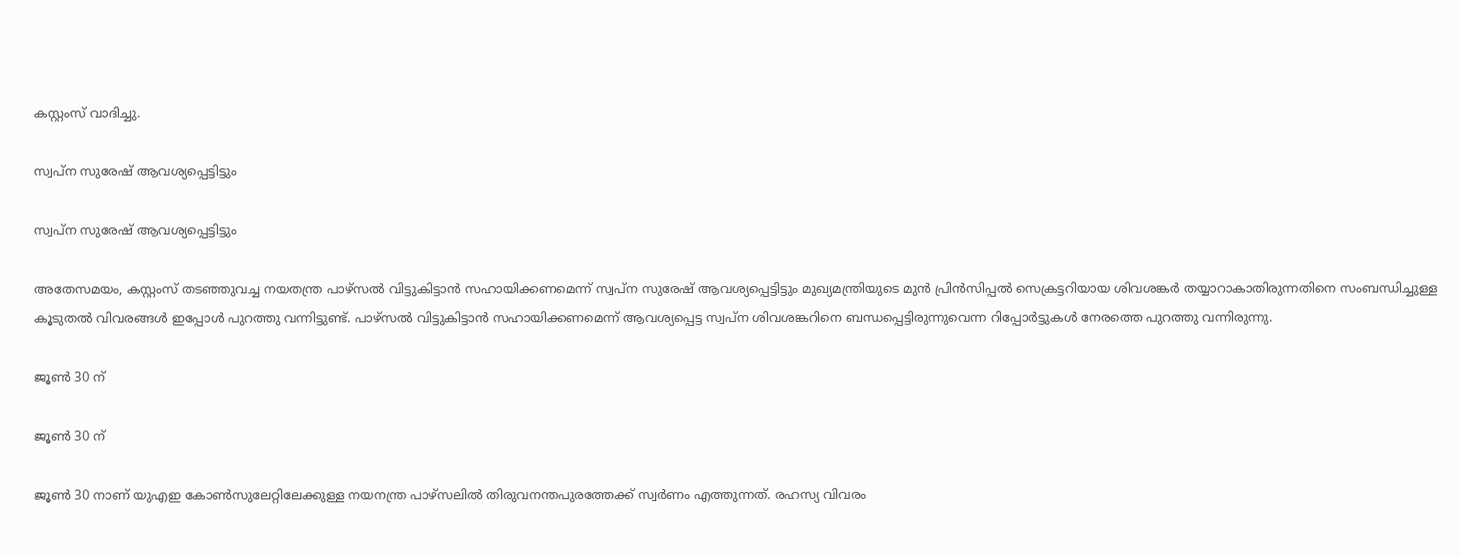കസ്റ്റംസ് വാദിച്ചു.

സ്വപ്ന സുരേഷ് ആവശ്യപ്പെട്ടിട്ടും

സ്വപ്ന സുരേഷ് ആവശ്യപ്പെട്ടിട്ടും

അതേസമയം, കസ്റ്റംസ് തടഞ്ഞുവച്ച നയതന്ത്ര പാഴ്സല്‍ വിട്ടുകിട്ടാന്‍ സഹായിക്കണമെന്ന് സ്വപ്ന സുരേഷ് ആവശ്യപ്പെട്ടിട്ടും മുഖ്യമന്ത്രിയുടെ മുന്‍ പ്രിന്‍സിപ്പല്‍ സെക്രട്ടറിയായ ശിവശങ്കര്‍ തയ്യാറാകാതിരുന്നതിനെ സംബന്ധിച്ചുള്ള കൂടുതല്‍ വിവരങ്ങള്‍ ഇപ്പോള്‍ പുറത്തു വന്നിട്ടുണ്ട്. പാഴ്സല്‍ വിട്ടുകിട്ടാന്‍ സഹായിക്കണമെന്ന് ആവശ്യപ്പെട്ട സ്വപ്ന ശിവശങ്കറിനെ ബന്ധപ്പെട്ടിരുന്നുവെന്ന റിപ്പോര്‍ട്ടുകള്‍ നേരത്തെ പുറത്തു വന്നിരുന്നു.

ജൂണ്‍ 30 ന്

ജൂണ്‍ 30 ന്

ജൂണ്‍ 30 നാണ് യുഎഇ കോണ്‍സുലേറ്റിലേക്കുള്ള നയനന്ത്ര പാഴ്സലില്‍ തിരുവനന്തപുരത്തേക്ക് സ്വര്‍ണം എത്തുന്നത്. രഹസ്യ വിവരം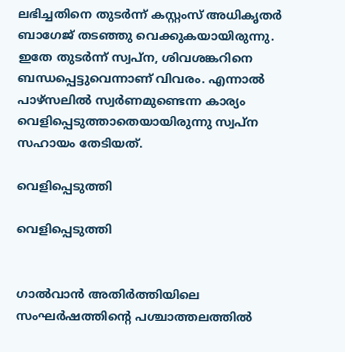ലഭിച്ചതിനെ തുടര്‍ന്ന് കസ്റ്റംസ് അധികൃതര്‍ ബാഗേജ് തടഞ്ഞു വെക്കുകയായിരുന്നു. ഇതേ തുടര്‍ന്ന് സ്വപ്ന, ശിവശങ്കറിനെ ബന്ധപ്പെട്ടുവെന്നാണ് വിവരം. എന്നാല്‍ പാഴ്സലില്‍ സ്വര്‍ണമുണ്ടെന്ന കാര്യം വെളിപ്പെടുത്താതെയായിരുന്നു സ്വപ്ന സഹായം തേടിയത്.

വെളിപ്പെടുത്തി

വെളിപ്പെടുത്തി


ഗാല്‍വാന്‍ അതിര്‍ത്തിയിലെ സംഘര്‍ഷത്തിന്‍റെ പശ്ചാത്തലത്തില്‍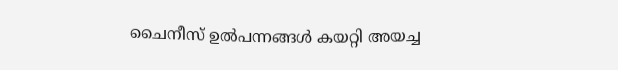ചൈനീസ് ഉല്‍പന്നങ്ങള്‍ കയറ്റി അയച്ച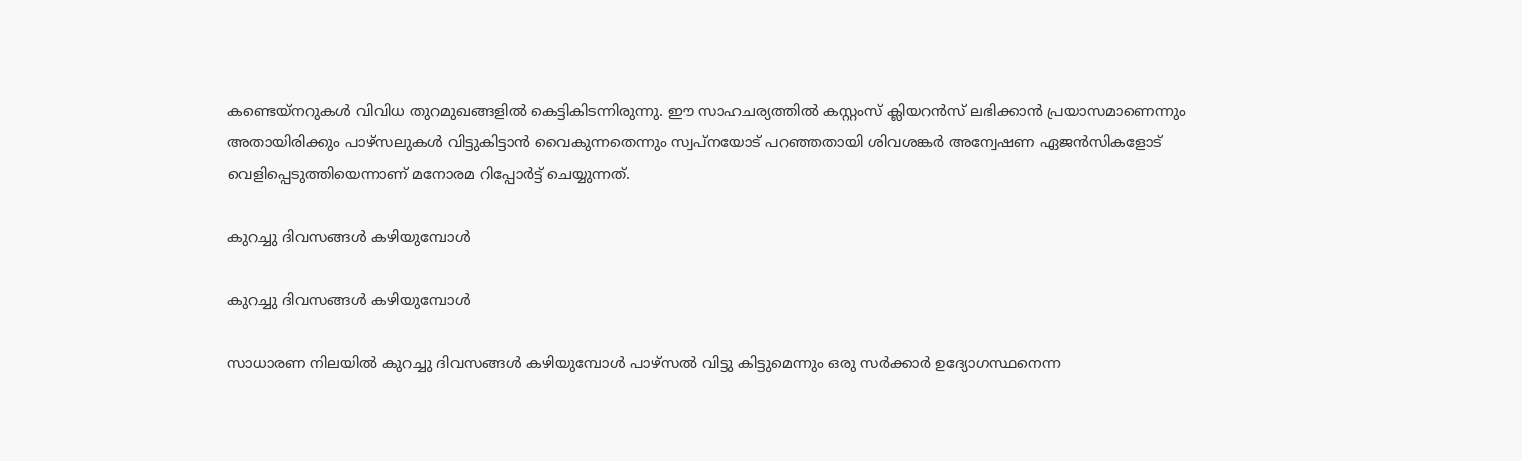കണ്ടെയ്നറുകള്‍ വിവിധ തുറമുഖങ്ങളില്‍ കെട്ടികിടന്നിരുന്നു. ഈ സാഹചര്യത്തില്‍ കസ്റ്റംസ് ക്ലിയറന്‍സ് ലഭിക്കാന്‍ പ്രയാസമാണെന്നും അതായിരിക്കും പാഴ്‌സലുകള്‍ വിട്ടുകിട്ടാന്‍ വൈകുന്നതെന്നും സ്വപ്നയോട് പറഞ്ഞതായി ശിവശങ്കര്‍ അന്വേഷണ ഏജന്‍സികളോട് വെളിപ്പെടുത്തിയെന്നാണ് മനോരമ റിപ്പോര്‍ട്ട് ചെയ്യുന്നത്.

കുറച്ചു ദിവസങ്ങള്‍ കഴിയുമ്പോള്‍

കുറച്ചു ദിവസങ്ങള്‍ കഴിയുമ്പോള്‍

സാധാരണ നിലയില്‍ കുറച്ചു ദിവസങ്ങള്‍ കഴിയുമ്പോള്‍ പാഴ്സല്‍ വിട്ടു കിട്ടുമെന്നും ഒരു സര്‍ക്കാര്‍ ഉദ്യോഗസ്ഥനെന്ന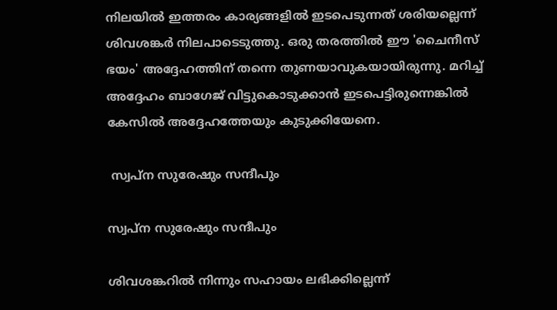നിലയില്‍ ഇത്തരം കാര്യങ്ങളില്‍ ഇടപെടുന്നത് ശരിയല്ലെന്ന് ശിവശങ്കര്‍ നിലപാടെടുത്തു. ഒരു തരത്തില്‍ ഈ 'ചൈനീസ് ഭയം' അദ്ദേഹത്തിന് തന്നെ തുണയാവുകയായിരുന്നു. മറിച്ച് അദ്ദേഹം ബാഗേജ് വിട്ടുകൊടുക്കാന്‍ ഇടപെട്ടിരുന്നെങ്കില്‍ കേസില്‍ അദ്ദേഹത്തേയും കുടുക്കിയേനെ.

 സ്വപ്ന സുരേഷും സന്ദീപും

സ്വപ്ന സുരേഷും സന്ദീപും

ശിവശങ്കറില്‍ നിന്നും സഹായം ലഭിക്കില്ലെന്ന്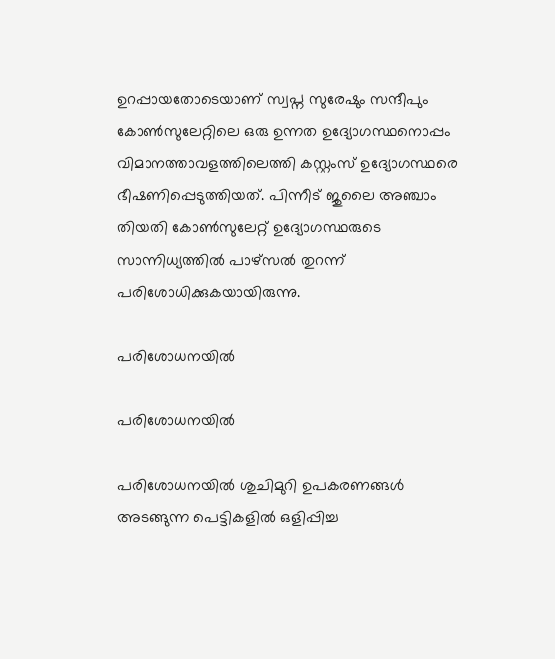ഉറപ്പായതോടെയാണ് സ്വപ്ന സുരേഷും സന്ദീപും കോണ്‍സുലേറ്റിലെ ഒരു ഉന്നത ഉദ്യോഗസ്ഥനൊപ്പം വിമാനത്താവളത്തിലെത്തി കസ്റ്റംസ് ഉദ്യോഗസ്ഥരെ ഭീഷണിപ്പെടുത്തിയത്. പിന്നീട് ജുലൈ അഞ്ചാം തിയതി കോണ്‍സുലേറ്റ് ഉദ്യോഗസ്ഥരുടെ സാന്നിധ്യത്തില്‍ പാഴ്സല്‍ തുറന്ന് പരിശോധിക്കുകയായിരുന്നു.

പരിശോധനയില്‍

പരിശോധനയില്‍

പരിശോധനയില്‍ ശുചിമുറി ഉപകരണങ്ങള്‍ അടങ്ങുന്ന പെട്ടികളില്‍ ഒളിപ്പിച്ച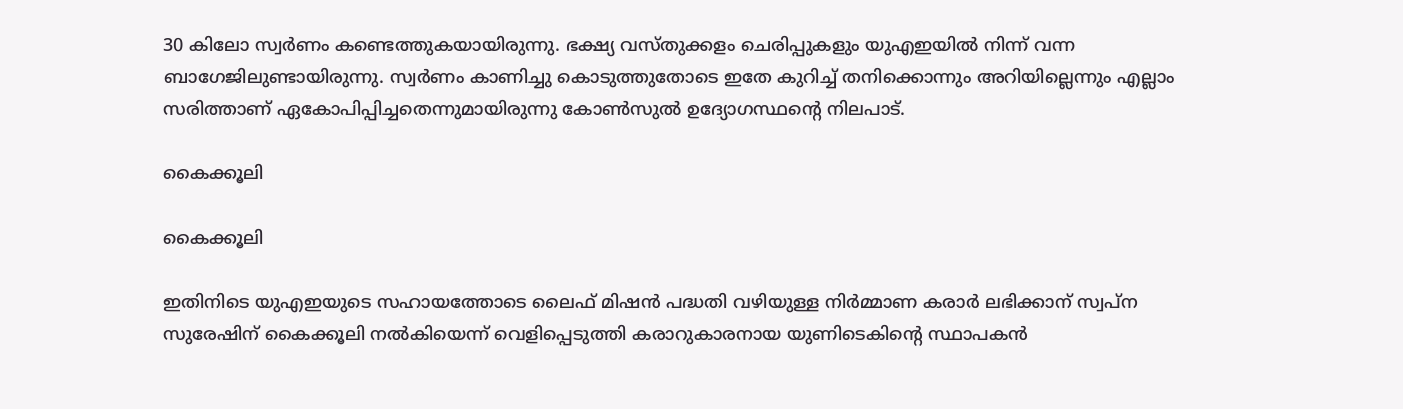30 കിലോ സ്വര്‍ണം കണ്ടെത്തുകയായിരുന്നു. ഭക്ഷ്യ വസ്തുക്കളം ചെരിപ്പുകളും യുഎഇയില്‍ നിന്ന് വന്ന ബാഗേജിലുണ്ടായിരുന്നു. സ്വര്‍ണം കാണിച്ചു കൊടുത്തുതോടെ ഇതേ കുറിച്ച് തനിക്കൊന്നും അറിയില്ലെന്നും എല്ലാം സരിത്താണ് ഏകോപിപ്പിച്ചതെന്നുമായിരുന്നു കോണ്‍സുല്‍ ഉദ്യോഗസ്ഥന്‍റെ നിലപാട്.

കൈക്കൂലി

കൈക്കൂലി

ഇതിനിടെ യുഎഇയുടെ സഹായത്തോടെ ലൈഫ് മിഷന്‍ പദ്ധതി വഴിയുള്ള നിര്‍മ്മാണ കരാര്‍ ലഭിക്കാന‍് സ്വപ്ന സുരേഷിന് കൈക്കൂലി നല്‍കിയെന്ന് വെളിപ്പെടുത്തി കരാറുകാരനായ യുണിടെകിന്‍റെ സ്ഥാപകന്‍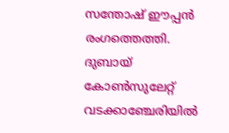സന്തോഷ് ഈപ്പൻ രംഗത്തെത്തി. ദുബായ് കോണ്‍സുലേറ്റ് വടക്കാഞ്ചേരിയിൽ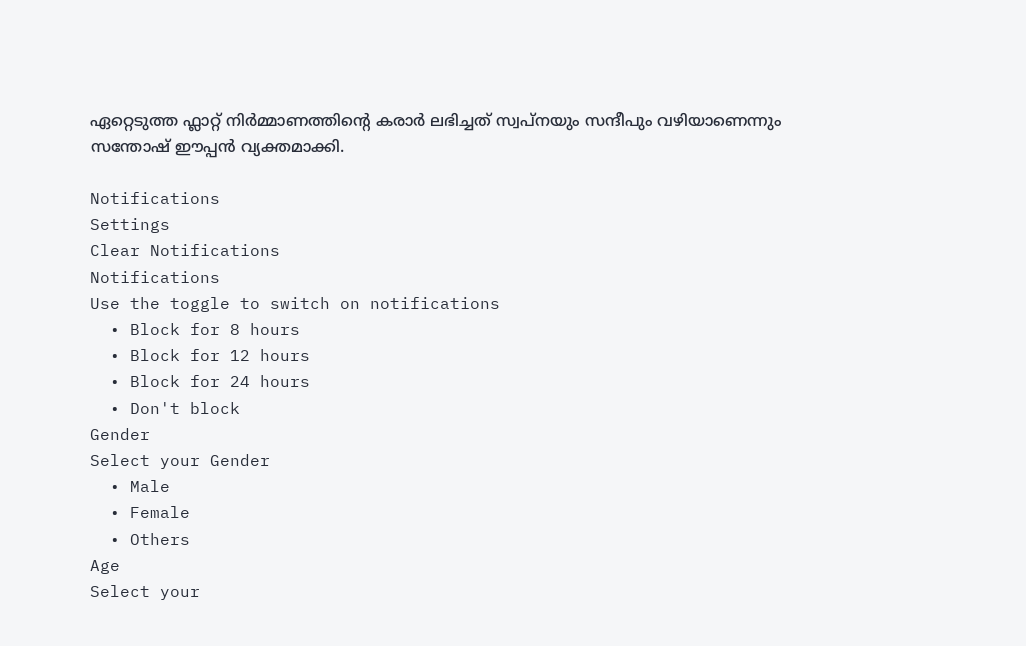ഏറ്റെടുത്ത ഫ്ലാറ്റ് നിർമ്മാണത്തിൻ്റെ കരാർ ലഭിച്ചത് സ്വപ്നയും സന്ദീപും വഴിയാണെന്നും സന്തോഷ് ഈപ്പന്‍ വ്യക്തമാക്കി.

Notifications
Settings
Clear Notifications
Notifications
Use the toggle to switch on notifications
  • Block for 8 hours
  • Block for 12 hours
  • Block for 24 hours
  • Don't block
Gender
Select your Gender
  • Male
  • Female
  • Others
Age
Select your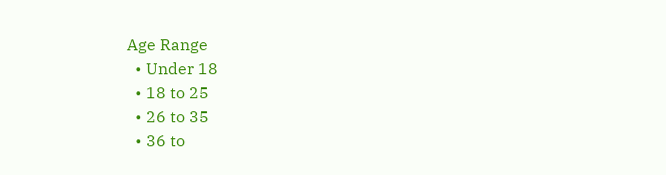Age Range
  • Under 18
  • 18 to 25
  • 26 to 35
  • 36 to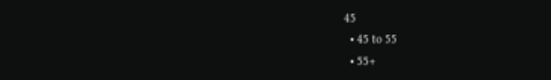45
  • 45 to 55
  • 55+